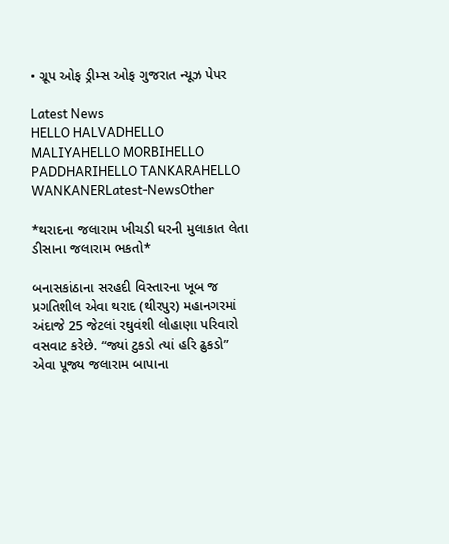• ગ્રૂપ ઓફ ડ્રીમ્સ ઓફ ગુજરાત ન્યૂઝ પેપર

Latest News
HELLO HALVADHELLO MALIYAHELLO MORBIHELLO PADDHARIHELLO TANKARAHELLO WANKANERLatest-NewsOther

*થરાદના જલારામ ખીચડી ઘરની મુલાકાત લેતા ડીસાના જલારામ ભકતો*

બનાસકાંઠાના સરહદી વિસ્તારના ખૂબ જ પ્રગતિશીલ એવા થરાદ (થીરપુર) મહાનગરમાં અંદાજે 25 જેટલાં રઘુવંશી લોહાણા પરિવારો વસવાટ કરેછે. “જ્યાં ટુકડો ત્યાં હરિ ઢુકડો” એવા પૂજ્ય જલારામ બાપાના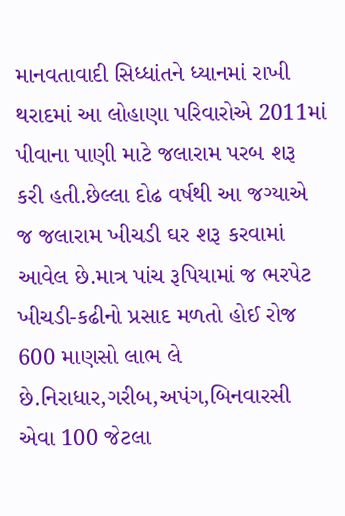માનવતાવાદી સિધ્ધાંતને ધ્યાનમાં રાખી થરાદમાં આ લોહાણા પરિવારોએ 2011માં પીવાના પાણી માટે જલારામ પરબ શરૂ કરી હતી.છેલ્લા દોઢ વર્ષથી આ જગ્યાએ જ જલારામ ખીચડી ઘર શરૂ કરવામાં આવેલ છે.માત્ર પાંચ રૂપિયામાં જ ભરપેટ ખીચડી-કઢીનો પ્રસાદ મળતો હોઈ રોજ 600 માણસો લાભ લે છે.નિરાધાર,ગરીબ,અપંગ,બિનવારસી એવા 100 જેટલા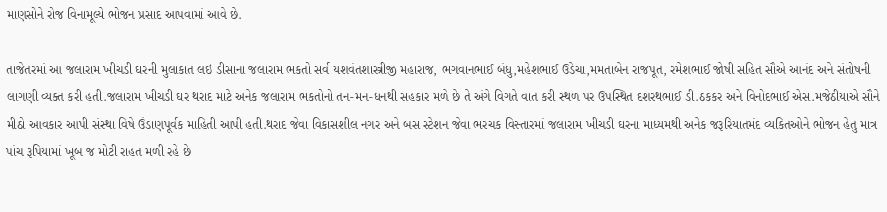માણસોને રોજ વિનામૂલ્યે ભોજન પ્રસાદ આપવામાં આવે છે.

તાજેતરમાં આ જલારામ ખીચડી ઘરની મુલાકાત લઇ ડીસાના જલારામ ભકતો સર્વ યશવંતશાસ્ત્રીજી મહારાજ, ભગવાનભાઈ બંધુ,મહેશભાઈ ઉડેચા,મમતાબેન રાજપૂત, રમેશભાઈ જોષી સહિત સૌએ આનંદ અને સંતોષની લાગણી વ્યક્ત કરી હતી.જલારામ ખીચડી ઘર થરાદ માટે અનેક જલારામ ભકતોનો તન-મન-ધનથી સહકાર મળે છે તે અંગે વિગતે વાત કરી સ્થળ પર ઉપસ્થિત દશરથભાઈ ડી.ઠકકર અને વિનોદભાઈ એસ.મજેઠીયાએ સૌને મીઠો આવકાર આપી સંસ્થા વિષે ઉંડાણપૂર્વક માહિતી આપી હતી.થરાદ જેવા વિકાસશીલ નગર અને બસ સ્ટેશન જેવા ભરચક વિસ્તારમાં જલારામ ખીચડી ઘરના માધ્યમથી અનેક જરૂરિયાતમંદ વ્યકિતઓને ભોજન હેતુ માત્ર પાંચ રૂપિયામાં ખૂબ જ મોટી રાહત મળી રહે છે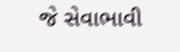જે સેવાભાવી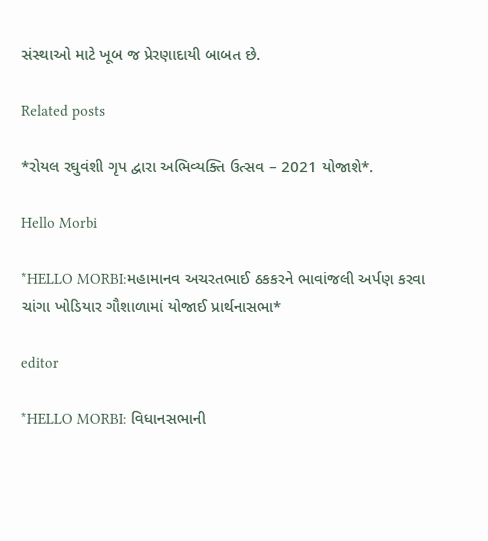સંસ્થાઓ માટે ખૂબ જ પ્રેરણાદાયી બાબત છે.

Related posts

*રોયલ રઘુવંશી ગૃપ દ્વારા અભિવ્યક્તિ ઉત્સવ – 2021 યોજાશે*.

Hello Morbi

*HELLO MORBI:મહામાનવ અચરતભાઈ ઠકકરને ભાવાંજલી અર્પણ કરવા ચાંગા ખોડિયાર ગૌશાળામાં યોજાઈ પ્રાર્થનાસભા*

editor

*HELLO MORBI: વિધાનસભાની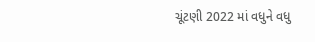ચૂંટણી 2022 માં વધુને વધુ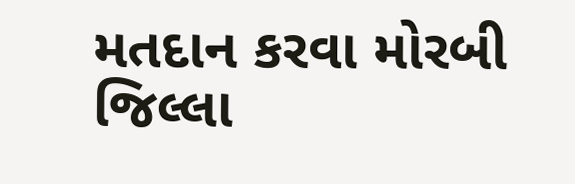મતદાન કરવા મોરબી જિલ્લા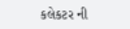કલેકટર ની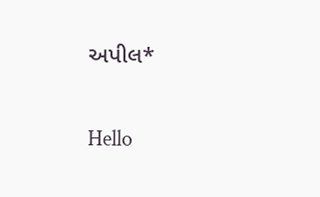અપીલ*

Hello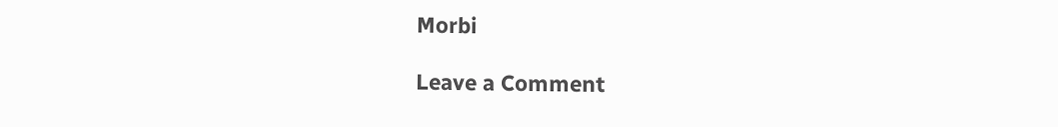Morbi

Leave a Comment